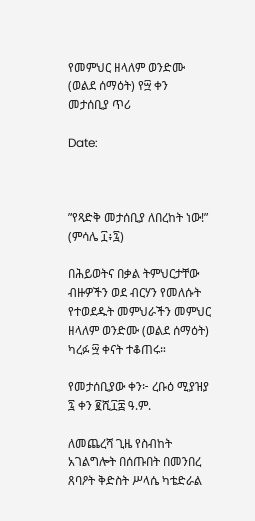የመምህር ዘላለም ወንድሙ (ወልደ ሰማዕት) የ፵ ቀን መታሰቢያ ጥሪ

Date:



”የጻድቅ መታሰቢያ ለበረከት ነው!” (ምሳሌ ፲፥፯)

በሕይወትና በቃል ትምህርታቸው ብዙዎችን ወደ ብርሃን የመለሱት የተወደዱት መምህራችን መምህር ዘላለም ወንድሙ (ወልደ ሰማዕት) ካረፉ ፵ ቀናት ተቆጠሩ።

የመታሰቢያው ቀን፦ ረቡዕ ሚያዝያ ፯ ቀን ፪ሺ፲፰ ዓ.ም.

ለመጨረሻ ጊዜ የስብከት አገልግሎት በሰጡበት በመንበረ ጸባዖት ቅድስት ሥላሴ ካቴድራል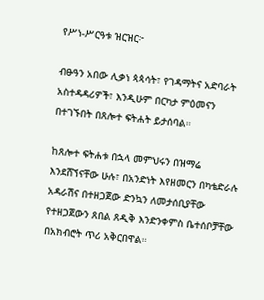የሥነ-ሥርዓቱ ዝርዝር፦

ብፁዓን አበው ሊቃነ ጳጳሳት፣ የገዳማትና አድባራት አስተዳዳሪዎች፣ እንዲሁም በርካታ ምዕመናን በተገኙበት በጸሎተ ፍትሐት ይታሰባል።

ከጸሎተ ፍትሐቱ በኋላ መምህሩን በዝማሬ እንደሸኘናቸው ሁሉ፣ በአንድነት እየዘመርን በካቴድራሉ አዳራሽና በተዘጋጀው ድንኳን ለመታሰቢያቸው የተዘጋጀውን ጸበል ጸዲቅ እንድንቀምስ ቤተሰቦቻቸው በአክብሮት ጥሪ አቅርበዋል።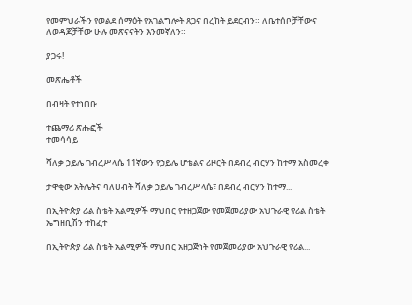የመምህራችን የወልደ ሰማዕት የአገልግሎት ጸጋና በረከት ይደርብን። ለቤተሰቦቻቸውና ለወዳጆቻቸው ሁሉ መጽናናትን እንመኛለን።

ያጋሩ!

መጽሔቶች

በብዛት የተነበቡ

ተጨማሪ ጽሑፎች
ተመሳሳይ

ሻለቃ ኃይሌ ገብረሥላሴ 11ኛውን የኃይሌ ሆቴልና ሪዞርት በደብረ ብርሃን ከተማ አስመረቀ

ታዋቂው አትሌትና ባለሀብት ሻለቃ ኃይሌ ገብረሥላሴ፣ በደብረ ብርሃን ከተማ...

በኢትዮጵያ ሪል ስቴት አልሚዎች ማህበር የተዘጋጀው የመጀመሪያው አህጉራዊ የሪል ስቴት ኤግዘቢሽን ተከፈተ

በኢትዮጵያ ሪል ስቴት አልሚዎች ማህበር አዘጋጅነት የመጀመሪያው አህጉራዊ የሪል...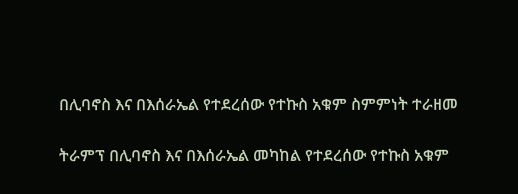በሊባኖስ እና በእሰራኤል የተደረሰው የተኩስ አቁም ስምምነት ተራዘመ

ትራምፕ በሊባኖስ እና በእሰራኤል መካከል የተደረሰው የተኩስ አቁም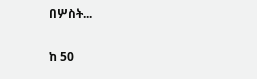በሦስት...

ከ 50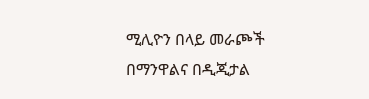ሚሊዮን በላይ መራጮች በማንዋልና በዲጂታል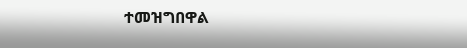ተመዝግበዋል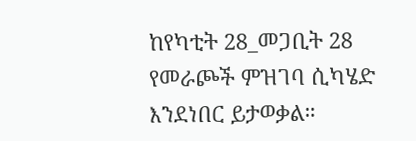ከየካቲት 28_መጋቢት 28 የመራጮች ምዝገባ ሲካሄድ እንደነበር ይታወቃል።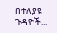በተለያዩ ጉዳዮች...